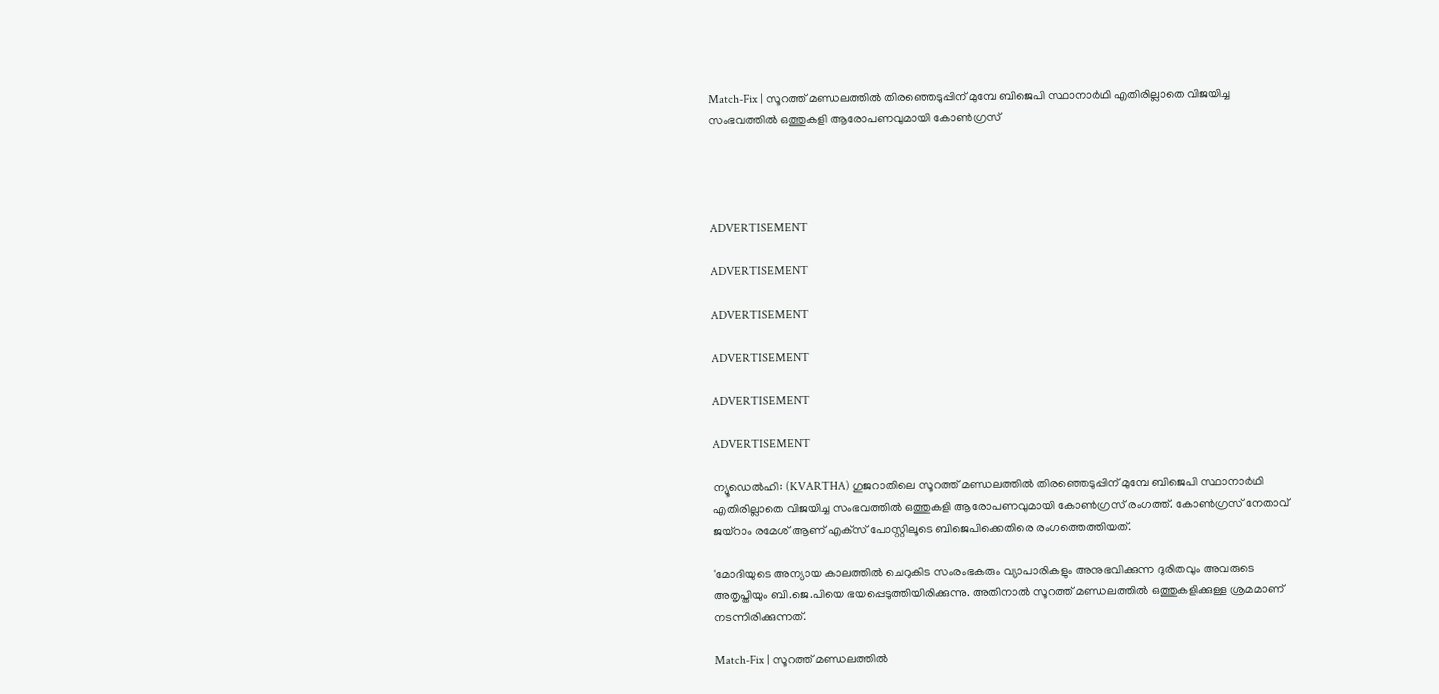Match-Fix | സൂറത്ത് മണ്ഡലത്തില്‍ തിരഞ്ഞെടുപ്പിന് മുമ്പേ ബിജെപി സ്ഥാനാര്‍ഥി എതിരില്ലാതെ വിജയിച്ച സംഭവത്തില്‍ ഒത്തുകളി ആരോപണവുമായി കോണ്‍ഗ്രസ്




ADVERTISEMENT

ADVERTISEMENT

ADVERTISEMENT

ADVERTISEMENT

ADVERTISEMENT

ADVERTISEMENT

ന്യൂഡെല്‍ഹി: (KVARTHA) ഗുജറാതിലെ സൂറത്ത് മണ്ഡലത്തില്‍ തിരഞ്ഞെടുപ്പിന് മുമ്പേ ബിജെപി സ്ഥാനാര്‍ഥി എതിരില്ലാതെ വിജയിച്ച സംഭവത്തില്‍ ഒത്തുകളി ആരോപണവുമായി കോണ്‍ഗ്രസ് രംഗത്ത്. കോണ്‍ഗ്രസ് നേതാവ് ജയ്‌റാം രമേശ് ആണ് എക്‌സ് പോസ്റ്റിലൂടെ ബിജെപിക്കെതിരെ രംഗത്തെത്തിയത്.

'മോദിയുടെ അന്യായ കാലത്തില്‍ ചെറുകിട സംരംഭകരും വ്യാപാരികളും അനുഭവിക്കുന്ന ദുരിതവും അവരുടെ അതൃപ്തിയും ബി.ജെ.പിയെ ഭയപ്പെടുത്തിയിരിക്കുന്നു. അതിനാല്‍ സൂറത്ത് മണ്ഡലത്തില്‍ ഒത്തുകളിക്കുള്ള ശ്രമമാണ് നടന്നിരിക്കുന്നത്.

Match-Fix | സൂറത്ത് മണ്ഡലത്തില്‍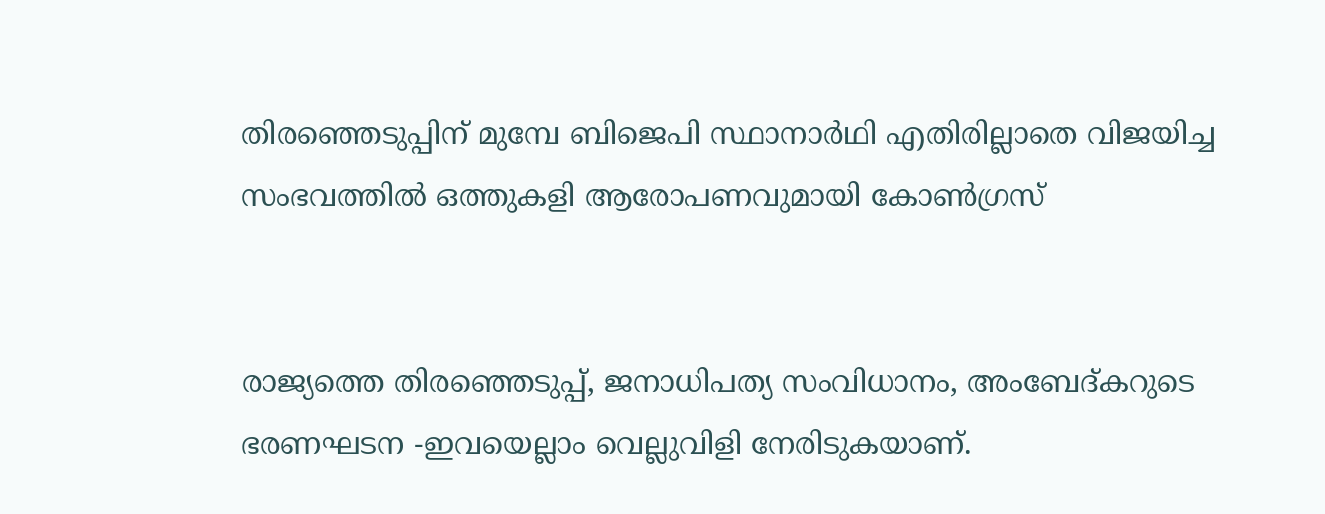തിരഞ്ഞെടുപ്പിന് മുമ്പേ ബിജെപി സ്ഥാനാര്‍ഥി എതിരില്ലാതെ വിജയിച്ച സംഭവത്തില്‍ ഒത്തുകളി ആരോപണവുമായി കോണ്‍ഗ്രസ്


രാജ്യത്തെ തിരഞ്ഞെടുപ്പ്, ജനാധിപത്യ സംവിധാനം, അംബേദ്കറുടെ ഭരണഘടന -ഇവയെല്ലാം വെല്ലുവിളി നേരിടുകയാണ്.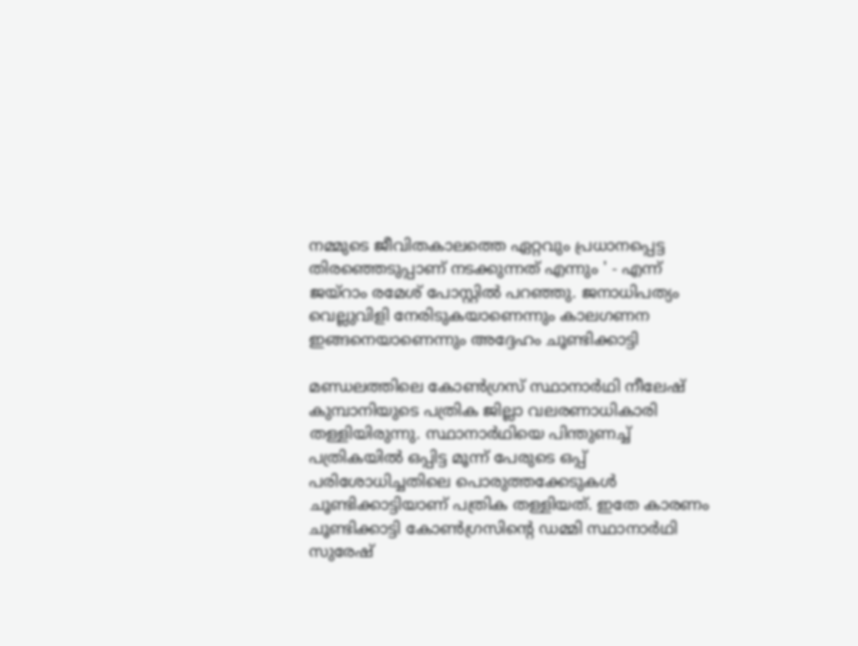നമ്മുടെ ജീവിതകാലത്തെ ഏറ്റവും പ്രധാനപ്പെട്ട തിരഞ്ഞെടുപ്പാണ് നടക്കുന്നത് എന്നും ' - എന്ന് ജയ്‌റാം രമേശ് പോസ്റ്റില്‍ പറഞ്ഞു. ജനാധിപത്യം വെല്ലുവിളി നേരിടുകയാണെന്നും കാലഗണന ഇങ്ങനെയാണെന്നും അദ്ദേഹം ചൂണ്ടിക്കാട്ടി

മണ്ഡലത്തിലെ കോണ്‍ഗ്രസ് സ്ഥാനാര്‍ഥി നീലേഷ് കുമ്പാനിയുടെ പത്രിക ജില്ലാ വലരണാധികാരി തള്ളിയിരുന്നു. സ്ഥാനാര്‍ഥിയെ പിന്തുണച്ച് പത്രികയില്‍ ഒപ്പിട്ട മൂന്ന് പേരുടെ ഒപ്പ് പരിശോധിച്ചതിലെ പൊരുത്തക്കേടുകള്‍ ചൂണ്ടിക്കാട്ടിയാണ് പത്രിക തള്ളിയത്. ഇതേ കാരണം ചൂണ്ടിക്കാട്ടി കോണ്‍ഗ്രസിന്റെ ഡമ്മി സ്ഥാനാര്‍ഥി സുരേഷ്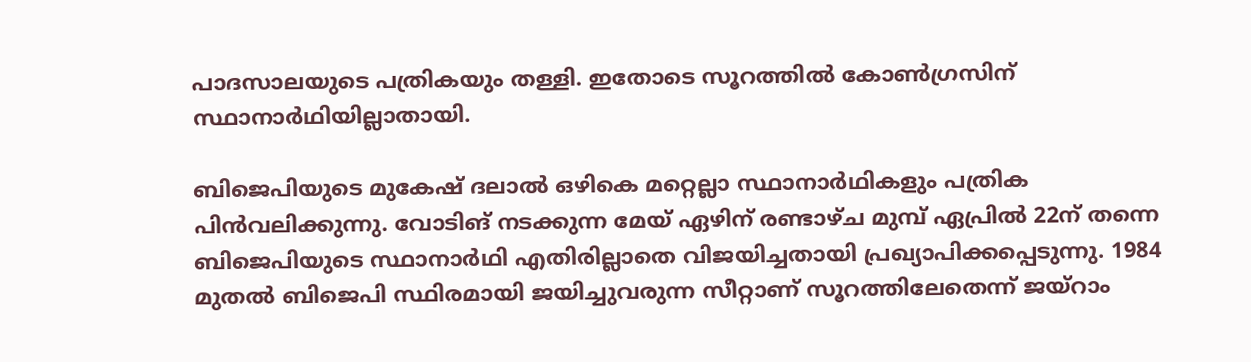പാദസാലയുടെ പത്രികയും തള്ളി. ഇതോടെ സൂറത്തില്‍ കോണ്‍ഗ്രസിന് സ്ഥാനാര്‍ഥിയില്ലാതായി.

ബിജെപിയുടെ മുകേഷ് ദലാല്‍ ഒഴികെ മറ്റെല്ലാ സ്ഥാനാര്‍ഥികളും പത്രിക പിന്‍വലിക്കുന്നു. വോടിങ് നടക്കുന്ന മേയ് ഏഴിന് രണ്ടാഴ്ച മുമ്പ് ഏപ്രില്‍ 22ന് തന്നെ ബിജെപിയുടെ സ്ഥാനാര്‍ഥി എതിരില്ലാതെ വിജയിച്ചതായി പ്രഖ്യാപിക്കപ്പെടുന്നു. 1984 മുതല്‍ ബിജെപി സ്ഥിരമായി ജയിച്ചുവരുന്ന സീറ്റാണ് സൂറത്തിലേതെന്ന് ജയ്‌റാം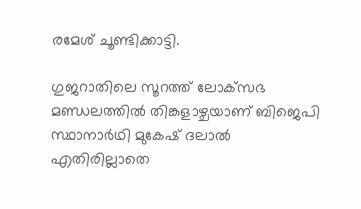രമേശ് ചൂണ്ടിക്കാട്ടി.

ഗുജറാതിലെ സൂറത്ത് ലോക്‌സഭ മണ്ഡലത്തില്‍ തിങ്കളാഴ്ചയാണ് ബിജെപി സ്ഥാനാര്‍ഥി മുകേഷ് ദലാല്‍ എതിരില്ലാതെ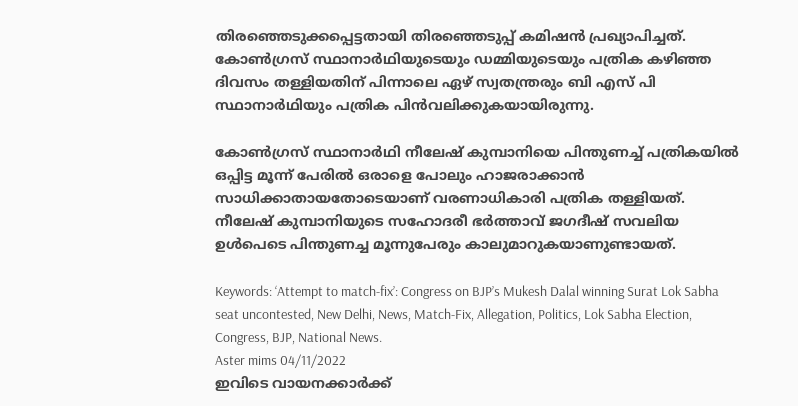തിരഞ്ഞെടുക്കപ്പെട്ടതായി തിരഞ്ഞെടുപ്പ് കമിഷന്‍ പ്രഖ്യാപിച്ചത്. കോണ്‍ഗ്രസ് സ്ഥാനാര്‍ഥിയുടെയും ഡമ്മിയുടെയും പത്രിക കഴിഞ്ഞ ദിവസം തള്ളിയതിന് പിന്നാലെ ഏഴ് സ്വതന്ത്രരും ബി എസ് പി സ്ഥാനാര്‍ഥിയും പത്രിക പിന്‍വലിക്കുകയായിരുന്നു.

കോണ്‍ഗ്രസ് സ്ഥാനാര്‍ഥി നീലേഷ് കുമ്പാനിയെ പിന്തുണച്ച് പത്രികയില്‍ ഒപ്പിട്ട മൂന്ന് പേരില്‍ ഒരാളെ പോലും ഹാജരാക്കാന്‍ സാധിക്കാതായതോടെയാണ് വരണാധികാരി പത്രിക തള്ളിയത്. നീലേഷ് കുമ്പാനിയുടെ സഹോദരീ ഭര്‍ത്താവ് ജഗദീഷ് സവലിയ ഉള്‍പെടെ പിന്തുണച്ച മൂന്നുപേരും കാലുമാറുകയാണുണ്ടായത്.

Keywords: ‘Attempt to match-fix’: Congress on BJP’s Mukesh Dalal winning Surat Lok Sabha seat uncontested, New Delhi, News, Match-Fix, Allegation, Politics, Lok Sabha Election, Congress, BJP, National News.
Aster mims 04/11/2022
ഇവിടെ വായനക്കാർക്ക്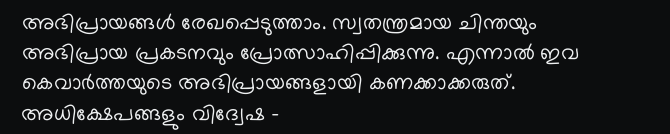അഭിപ്രായങ്ങൾ രേഖപ്പെടുത്താം. സ്വതന്ത്രമായ ചിന്തയും അഭിപ്രായ പ്രകടനവും പ്രോത്സാഹിപ്പിക്കുന്നു. എന്നാൽ ഇവ കെവാർത്തയുടെ അഭിപ്രായങ്ങളായി കണക്കാക്കരുത്. അധിക്ഷേപങ്ങളും വിദ്വേഷ -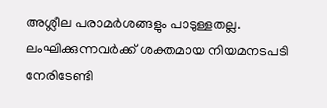അശ്ലീല പരാമർശങ്ങളും പാടുള്ളതല്ല. ലംഘിക്കുന്നവർക്ക് ശക്തമായ നിയമനടപടി നേരിടേണ്ടി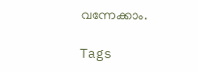വന്നേക്കാം.

Tags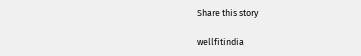Share this story

wellfitindia